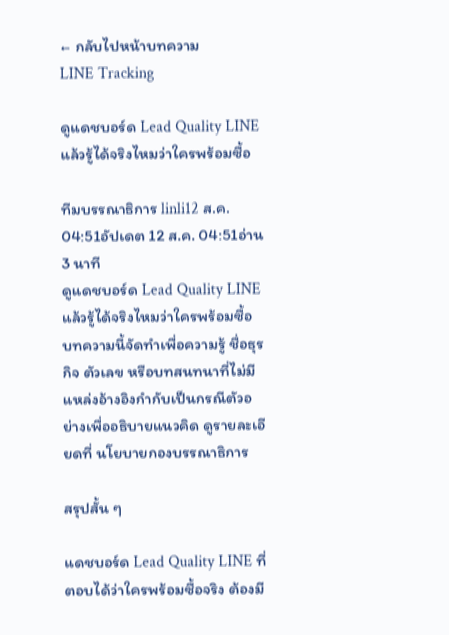← กลับไปหน้าบทความ
LINE Tracking

ดูแดชบอร์ด Lead Quality LINE แล้วรู้ได้จริงไหมว่าใครพร้อมซื้อ

ทีมบรรณาธิการ linli12 ส.ค. 04:51อัปเดต 12 ส.ค. 04:51อ่าน 3 นาที
ดูแดชบอร์ด Lead Quality LINE แล้วรู้ได้จริงไหมว่าใครพร้อมซื้อ
บทความนี้จัดทำเพื่อความรู้ ชื่อธุรกิจ ตัวเลข หรือบทสนทนาที่ไม่มีแหล่งอ้างอิงกำกับเป็นกรณีตัวอย่างเพื่ออธิบายแนวคิด ดูรายละเอียดที่ นโยบายกองบรรณาธิการ

สรุปสั้น ๆ

แดชบอร์ด Lead Quality LINE ที่ตอบได้ว่าใครพร้อมซื้อจริง ต้องมี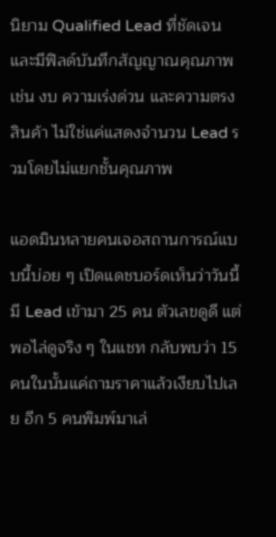นิยาม Qualified Lead ที่ชัดเจนและมีฟิลด์บันทึกสัญญาณคุณภาพ เช่น งบ ความเร่งด่วน และความตรงสินค้า ไม่ใช่แค่แสดงจำนวน Lead รวมโดยไม่แยกชั้นคุณภาพ

แอดมินหลายคนเจอสถานการณ์แบบนี้บ่อย ๆ เปิดแดชบอร์ดเห็นว่าวันนี้มี Lead เข้ามา 25 คน ตัวเลขดูดี แต่พอไล่ดูจริง ๆ ในแชท กลับพบว่า 15 คนในนั้นแค่ถามราคาแล้วเงียบไปเลย อีก 5 คนพิมพ์มาเล่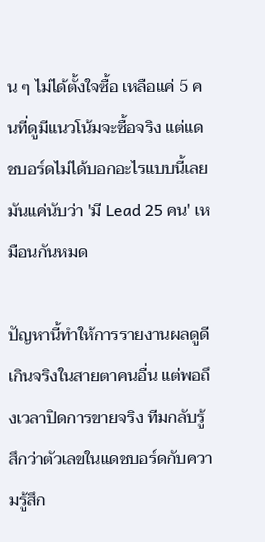น ๆ ไม่ได้ตั้งใจซื้อ เหลือแค่ 5 คนที่ดูมีแนวโน้มจะซื้อจริง แต่แดชบอร์ดไม่ได้บอกอะไรแบบนี้เลย มันแค่นับว่า 'มี Lead 25 คน' เหมือนกันหมด

ปัญหานี้ทำให้การรายงานผลดูดีเกินจริงในสายตาคนอื่น แต่พอถึงเวลาปิดการขายจริง ทีมกลับรู้สึกว่าตัวเลขในแดชบอร์ดกับความรู้สึก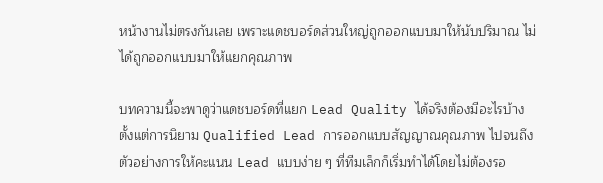หน้างานไม่ตรงกันเลย เพราะแดชบอร์ดส่วนใหญ่ถูกออกแบบมาให้นับปริมาณ ไม่ได้ถูกออกแบบมาให้แยกคุณภาพ

บทความนี้จะพาดูว่าแดชบอร์ดที่แยก Lead Quality ได้จริงต้องมีอะไรบ้าง ตั้งแต่การนิยาม Qualified Lead การออกแบบสัญญาณคุณภาพ ไปจนถึงตัวอย่างการให้คะแนน Lead แบบง่าย ๆ ที่ทีมเล็กก็เริ่มทำได้โดยไม่ต้องรอ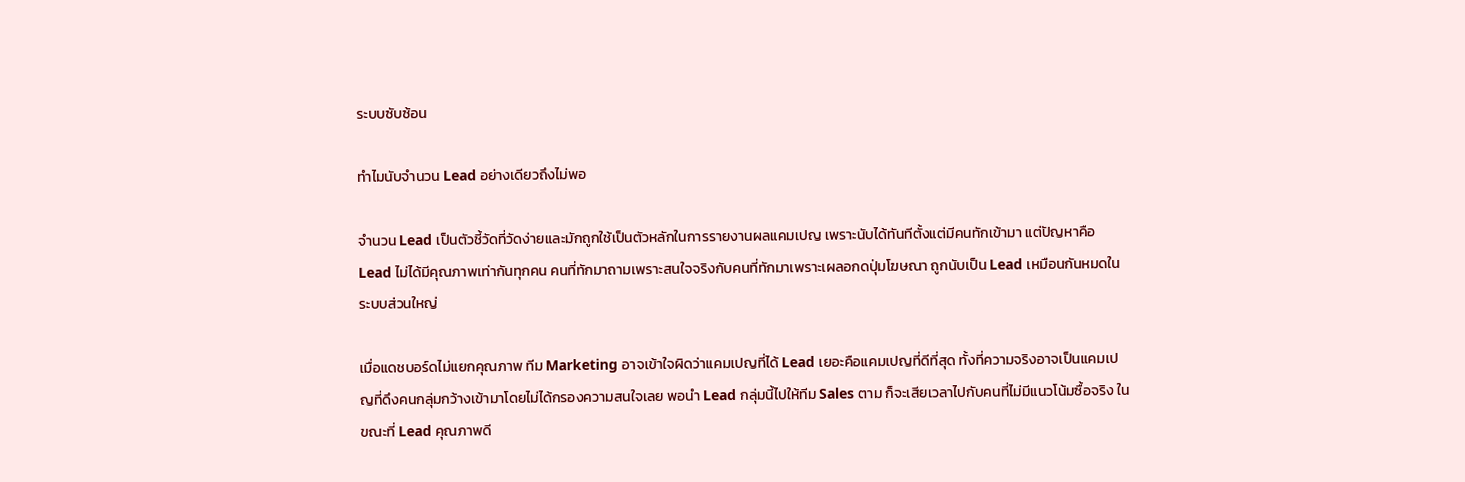ระบบซับซ้อน

ทำไมนับจำนวน Lead อย่างเดียวถึงไม่พอ

จำนวน Lead เป็นตัวชี้วัดที่วัดง่ายและมักถูกใช้เป็นตัวหลักในการรายงานผลแคมเปญ เพราะนับได้ทันทีตั้งแต่มีคนทักเข้ามา แต่ปัญหาคือ Lead ไม่ได้มีคุณภาพเท่ากันทุกคน คนที่ทักมาถามเพราะสนใจจริงกับคนที่ทักมาเพราะเผลอกดปุ่มโฆษณา ถูกนับเป็น Lead เหมือนกันหมดในระบบส่วนใหญ่

เมื่อแดชบอร์ดไม่แยกคุณภาพ ทีม Marketing อาจเข้าใจผิดว่าแคมเปญที่ได้ Lead เยอะคือแคมเปญที่ดีที่สุด ทั้งที่ความจริงอาจเป็นแคมเปญที่ดึงคนกลุ่มกว้างเข้ามาโดยไม่ได้กรองความสนใจเลย พอนำ Lead กลุ่มนี้ไปให้ทีม Sales ตาม ก็จะเสียเวลาไปกับคนที่ไม่มีแนวโน้มซื้อจริง ในขณะที่ Lead คุณภาพดี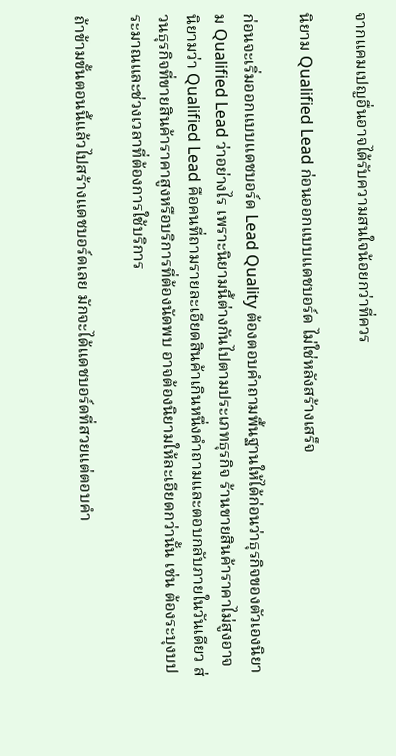จากแคมเปญอื่นอาจได้รับความสนใจน้อยกว่าที่ควร

นิยาม Qualified Lead ก่อนออกแบบแดชบอร์ด ไม่ใช่หลังสร้างเสร็จ

ก่อนจะเริ่มออกแบบแดชบอร์ด Lead Quality ต้องตอบคำถามพื้นฐานให้ได้ก่อนว่าธุรกิจของตัวเองนิยาม Qualified Lead ว่าอย่างไร เพราะนิยามนี้ต่างกันไปตามประเภทธุรกิจ ร้านขายสินค้าราคาไม่สูงอาจนิยามว่า Qualified Lead คือคนที่ถามรายละเอียดสินค้าเกินหนึ่งคำถามและตอบกลับภายในวันเดียว ส่วนธุรกิจที่ขายสินค้าราคาสูงหรือบริการที่ต้องนัดพบ อาจต้องนิยามให้ละเอียดกว่านั้น เช่น ต้องระบุงบประมาณและช่วงเวลาที่ต้องการใช้บริการ

ถ้าข้ามขั้นตอนนี้แล้วไปสร้างแดชบอร์ดเลย มักจะได้แดชบอร์ดที่สวยแต่ตอบคำ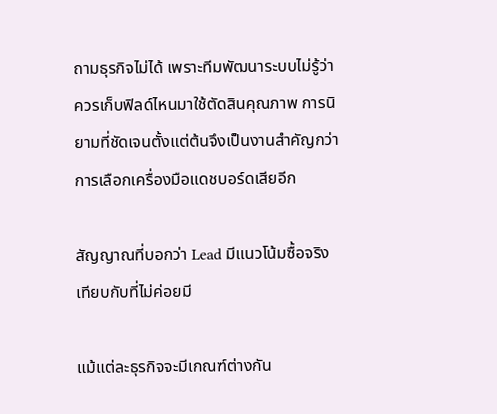ถามธุรกิจไม่ได้ เพราะทีมพัฒนาระบบไม่รู้ว่าควรเก็บฟิลด์ไหนมาใช้ตัดสินคุณภาพ การนิยามที่ชัดเจนตั้งแต่ต้นจึงเป็นงานสำคัญกว่าการเลือกเครื่องมือแดชบอร์ดเสียอีก

สัญญาณที่บอกว่า Lead มีแนวโน้มซื้อจริง เทียบกับที่ไม่ค่อยมี

แม้แต่ละธุรกิจจะมีเกณฑ์ต่างกัน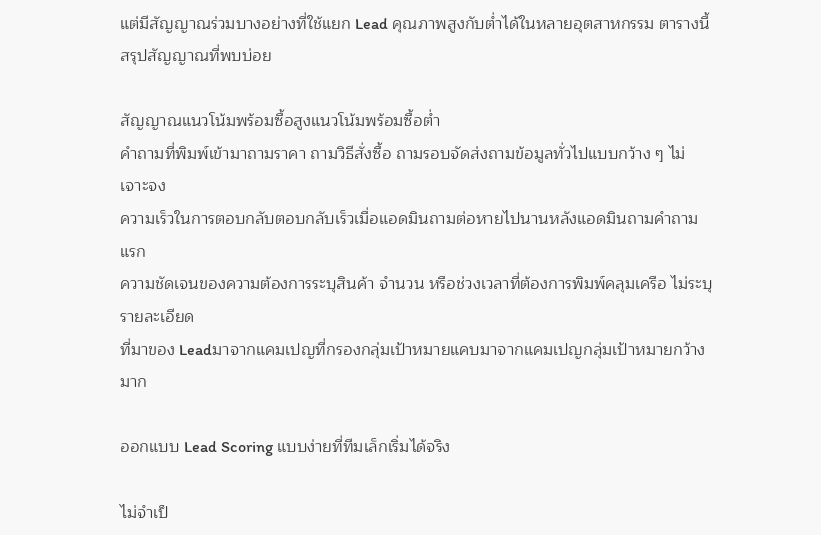แต่มีสัญญาณร่วมบางอย่างที่ใช้แยก Lead คุณภาพสูงกับต่ำได้ในหลายอุตสาหกรรม ตารางนี้สรุปสัญญาณที่พบบ่อย

สัญญาณแนวโน้มพร้อมซื้อสูงแนวโน้มพร้อมซื้อต่ำ
คำถามที่พิมพ์เข้ามาถามราคา ถามวิธีสั่งซื้อ ถามรอบจัดส่งถามข้อมูลทั่วไปแบบกว้าง ๆ ไม่เจาะจง
ความเร็วในการตอบกลับตอบกลับเร็วเมื่อแอดมินถามต่อหายไปนานหลังแอดมินถามคำถามแรก
ความชัดเจนของความต้องการระบุสินค้า จำนวน หรือช่วงเวลาที่ต้องการพิมพ์คลุมเครือ ไม่ระบุรายละเอียด
ที่มาของ Leadมาจากแคมเปญที่กรองกลุ่มเป้าหมายแคบมาจากแคมเปญกลุ่มเป้าหมายกว้างมาก

ออกแบบ Lead Scoring แบบง่ายที่ทีมเล็กเริ่มได้จริง

ไม่จำเป็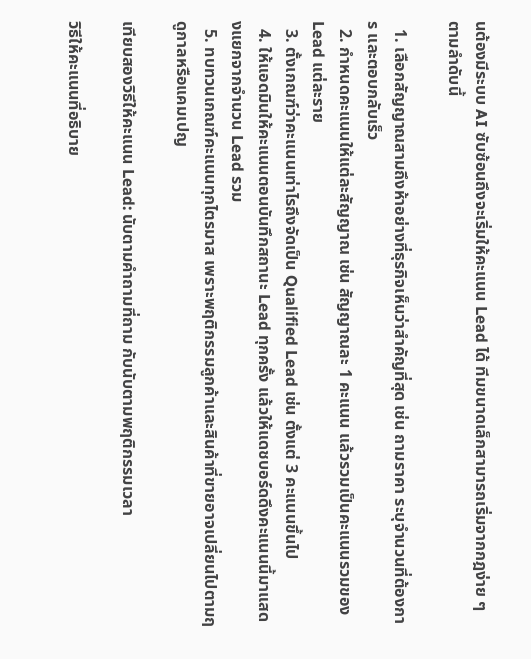นต้องมีระบบ AI ซับซ้อนถึงจะเริ่มให้คะแนน Lead ได้ ทีมขนาดเล็กสามารถเริ่มจากกฎง่าย ๆ ตามลำดับนี้

  1. เลือกสัญญาณสามถึงห้าอย่างที่ธุรกิจเห็นว่าสำคัญที่สุด เช่น ถามราคา ระบุจำนวนที่ต้องการ และตอบกลับเร็ว
  2. กำหนดคะแนนให้แต่ละสัญญาณ เช่น สัญญาณละ 1 คะแนน แล้วรวมเป็นคะแนนรวมของ Lead แต่ละราย
  3. ตั้งเกณฑ์ว่าคะแนนเท่าไรถึงจัดเป็น Qualified Lead เช่น ตั้งแต่ 3 คะแนนขึ้นไป
  4. ให้แอดมินให้คะแนนตอนบันทึกสถานะ Lead ทุกครั้ง แล้วให้แดชบอร์ดดึงคะแนนนี้มาแสดงแยกจากจำนวน Lead รวม
  5. ทบทวนเกณฑ์คะแนนทุกไตรมาส เพราะพฤติกรรมลูกค้าและสินค้าที่ขายอาจเปลี่ยนไปตามฤดูกาลหรือแคมเปญ

เทียบสองวิธีให้คะแนน Lead: นับตามคำถามที่ถาม กับนับตามพฤติกรรมเวลา

วิธีให้คะแนนที่อธิบาย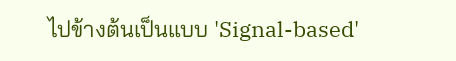ไปข้างต้นเป็นแบบ 'Signal-based'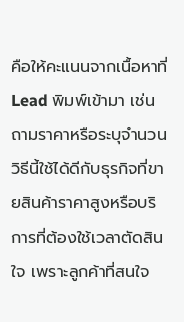คือให้คะแนนจากเนื้อหาที่ Lead พิมพ์เข้ามา เช่น ถามราคาหรือระบุจำนวน วิธีนี้ใช้ได้ดีกับธุรกิจที่ขายสินค้าราคาสูงหรือบริการที่ต้องใช้เวลาตัดสินใจ เพราะลูกค้าที่สนใจ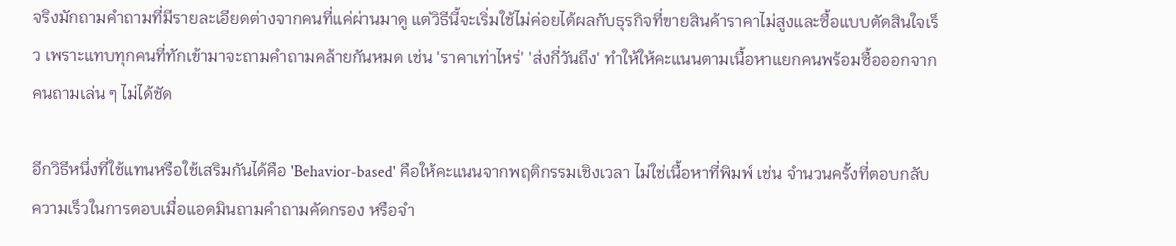จริงมักถามคำถามที่มีรายละเอียดต่างจากคนที่แค่ผ่านมาดู แต่วิธีนี้จะเริ่มใช้ไม่ค่อยได้ผลกับธุรกิจที่ขายสินค้าราคาไม่สูงและซื้อแบบตัดสินใจเร็ว เพราะแทบทุกคนที่ทักเข้ามาจะถามคำถามคล้ายกันหมด เช่น 'ราคาเท่าไหร่' 'ส่งกี่วันถึง' ทำให้ให้คะแนนตามเนื้อหาแยกคนพร้อมซื้อออกจากคนถามเล่น ๆ ไม่ได้ชัด

อีกวิธีหนึ่งที่ใช้แทนหรือใช้เสริมกันได้คือ 'Behavior-based' คือให้คะแนนจากพฤติกรรมเชิงเวลา ไม่ใช่เนื้อหาที่พิมพ์ เช่น จำนวนครั้งที่ตอบกลับ ความเร็วในการตอบเมื่อแอดมินถามคำถามคัดกรอง หรือจำ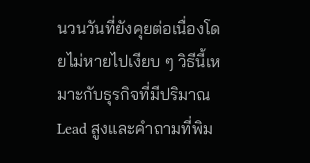นวนวันที่ยังคุยต่อเนื่องโดยไม่หายไปเงียบ ๆ วิธีนี้เหมาะกับธุรกิจที่มีปริมาณ Lead สูงและคำถามที่พิม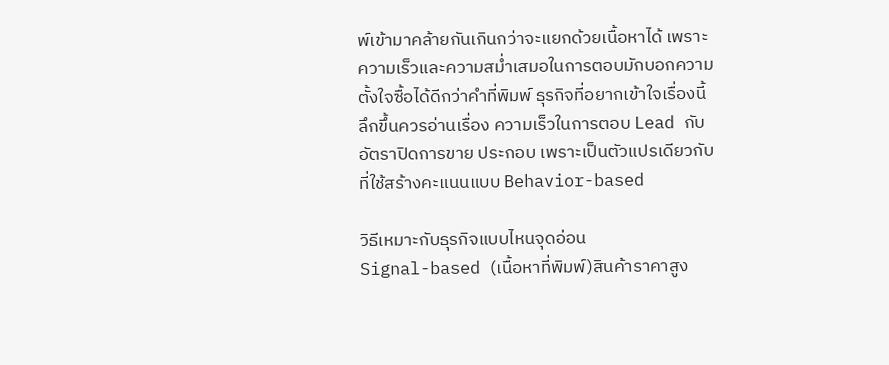พ์เข้ามาคล้ายกันเกินกว่าจะแยกด้วยเนื้อหาได้ เพราะความเร็วและความสม่ำเสมอในการตอบมักบอกความตั้งใจซื้อได้ดีกว่าคำที่พิมพ์ ธุรกิจที่อยากเข้าใจเรื่องนี้ลึกขึ้นควรอ่านเรื่อง ความเร็วในการตอบ Lead กับอัตราปิดการขาย ประกอบ เพราะเป็นตัวแปรเดียวกับที่ใช้สร้างคะแนนแบบ Behavior-based

วิธีเหมาะกับธุรกิจแบบไหนจุดอ่อน
Signal-based (เนื้อหาที่พิมพ์)สินค้าราคาสูง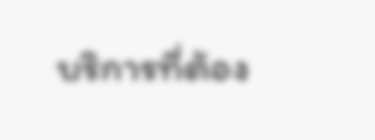บริการที่ต้อง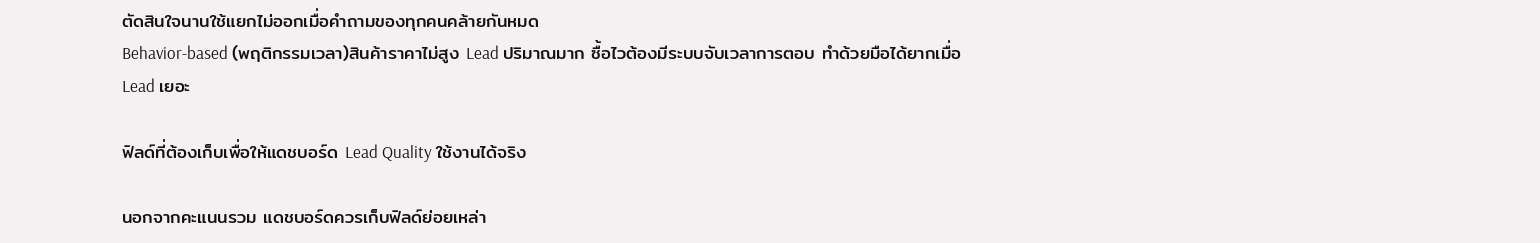ตัดสินใจนานใช้แยกไม่ออกเมื่อคำถามของทุกคนคล้ายกันหมด
Behavior-based (พฤติกรรมเวลา)สินค้าราคาไม่สูง Lead ปริมาณมาก ซื้อไวต้องมีระบบจับเวลาการตอบ ทำด้วยมือได้ยากเมื่อ Lead เยอะ

ฟิลด์ที่ต้องเก็บเพื่อให้แดชบอร์ด Lead Quality ใช้งานได้จริง

นอกจากคะแนนรวม แดชบอร์ดควรเก็บฟิลด์ย่อยเหล่า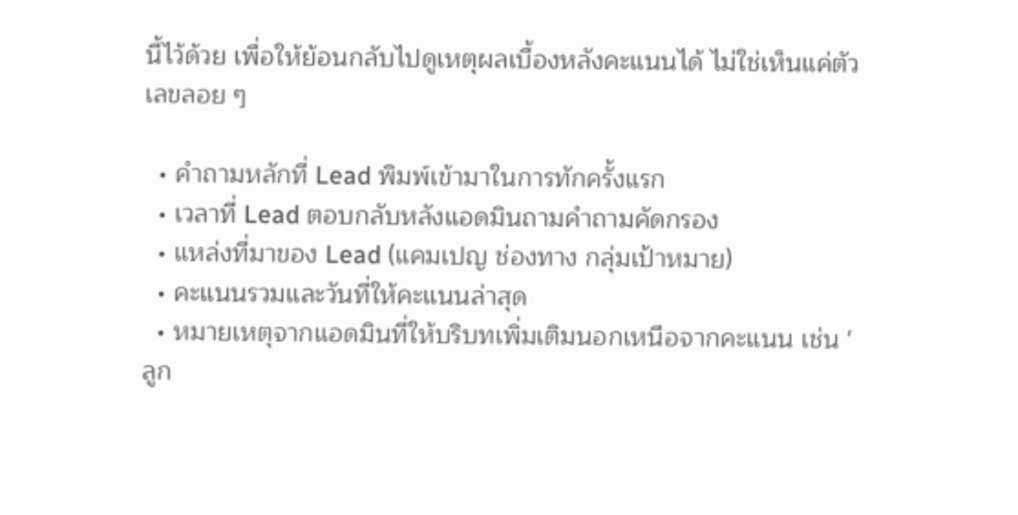นี้ไว้ด้วย เพื่อให้ย้อนกลับไปดูเหตุผลเบื้องหลังคะแนนได้ ไม่ใช่เห็นแค่ตัวเลขลอย ๆ

  • คำถามหลักที่ Lead พิมพ์เข้ามาในการทักครั้งแรก
  • เวลาที่ Lead ตอบกลับหลังแอดมินถามคำถามคัดกรอง
  • แหล่งที่มาของ Lead (แคมเปญ ช่องทาง กลุ่มเป้าหมาย)
  • คะแนนรวมและวันที่ให้คะแนนล่าสุด
  • หมายเหตุจากแอดมินที่ให้บริบทเพิ่มเติมนอกเหนือจากคะแนน เช่น 'ลูก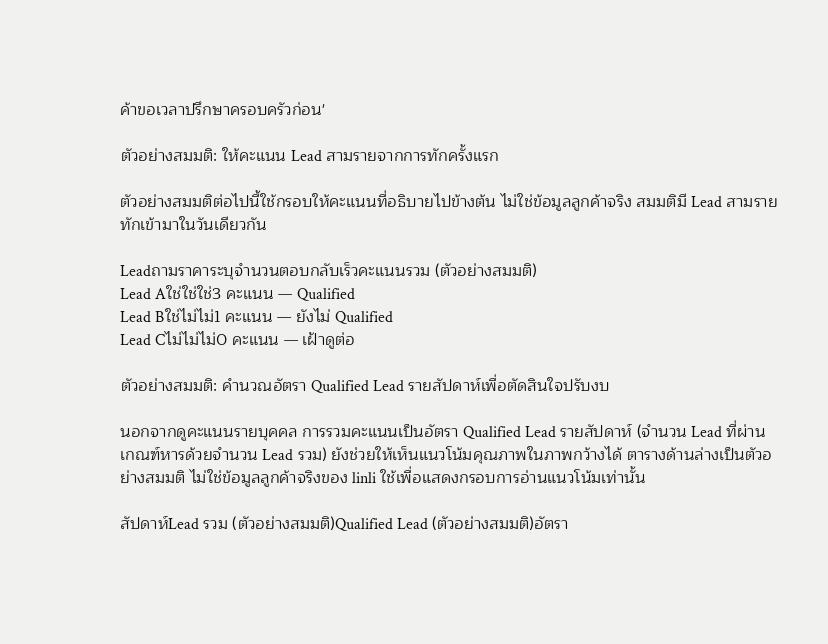ค้าขอเวลาปรึกษาครอบครัวก่อน'

ตัวอย่างสมมติ: ให้คะแนน Lead สามรายจากการทักครั้งแรก

ตัวอย่างสมมติต่อไปนี้ใช้กรอบให้คะแนนที่อธิบายไปข้างต้น ไม่ใช่ข้อมูลลูกค้าจริง สมมติมี Lead สามรายทักเข้ามาในวันเดียวกัน

Leadถามราคาระบุจำนวนตอบกลับเร็วคะแนนรวม (ตัวอย่างสมมติ)
Lead Aใช่ใช่ใช่3 คะแนน — Qualified
Lead Bใช่ไม่ไม่1 คะแนน — ยังไม่ Qualified
Lead Cไม่ไม่ไม่0 คะแนน — เฝ้าดูต่อ

ตัวอย่างสมมติ: คำนวณอัตรา Qualified Lead รายสัปดาห์เพื่อตัดสินใจปรับงบ

นอกจากดูคะแนนรายบุคคล การรวมคะแนนเป็นอัตรา Qualified Lead รายสัปดาห์ (จำนวน Lead ที่ผ่านเกณฑ์หารด้วยจำนวน Lead รวม) ยังช่วยให้เห็นแนวโน้มคุณภาพในภาพกว้างได้ ตารางด้านล่างเป็นตัวอย่างสมมติ ไม่ใช่ข้อมูลลูกค้าจริงของ linli ใช้เพื่อแสดงกรอบการอ่านแนวโน้มเท่านั้น

สัปดาห์Lead รวม (ตัวอย่างสมมติ)Qualified Lead (ตัวอย่างสมมติ)อัตรา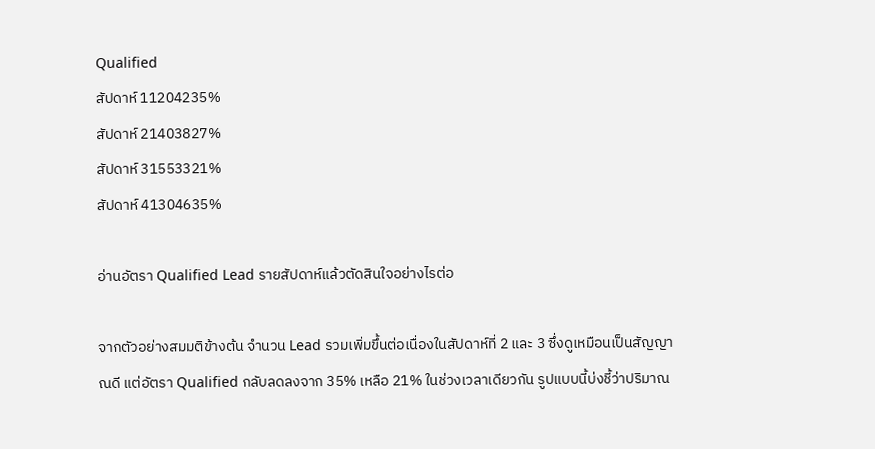Qualified
สัปดาห์ 11204235%
สัปดาห์ 21403827%
สัปดาห์ 31553321%
สัปดาห์ 41304635%

อ่านอัตรา Qualified Lead รายสัปดาห์แล้วตัดสินใจอย่างไรต่อ

จากตัวอย่างสมมติข้างต้น จำนวน Lead รวมเพิ่มขึ้นต่อเนื่องในสัปดาห์ที่ 2 และ 3 ซึ่งดูเหมือนเป็นสัญญาณดี แต่อัตรา Qualified กลับลดลงจาก 35% เหลือ 21% ในช่วงเวลาเดียวกัน รูปแบบนี้บ่งชี้ว่าปริมาณ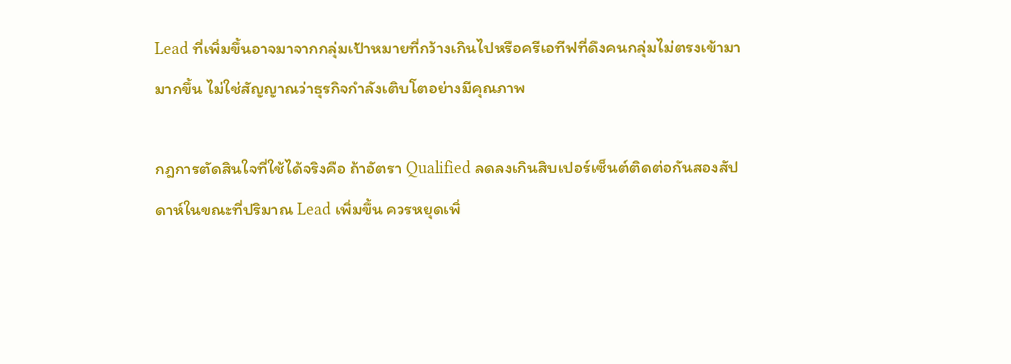Lead ที่เพิ่มขึ้นอาจมาจากกลุ่มเป้าหมายที่กว้างเกินไปหรือครีเอทีฟที่ดึงคนกลุ่มไม่ตรงเข้ามามากขึ้น ไม่ใช่สัญญาณว่าธุรกิจกำลังเติบโตอย่างมีคุณภาพ

กฎการตัดสินใจที่ใช้ได้จริงคือ ถ้าอัตรา Qualified ลดลงเกินสิบเปอร์เซ็นต์ติดต่อกันสองสัปดาห์ในขณะที่ปริมาณ Lead เพิ่มขึ้น ควรหยุดเพิ่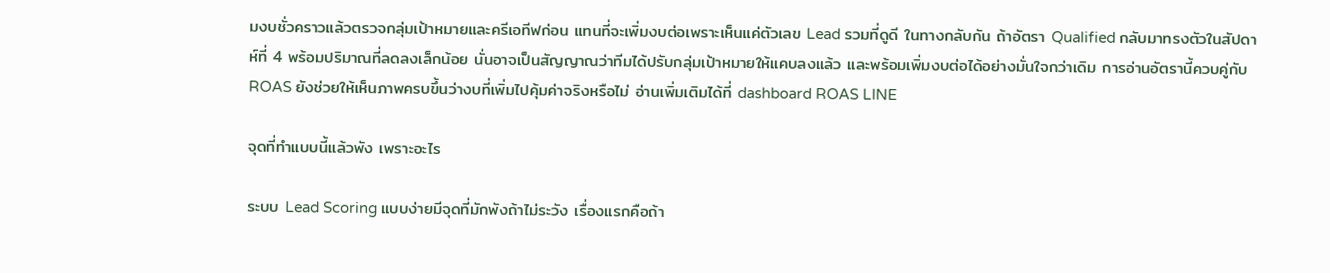มงบชั่วคราวแล้วตรวจกลุ่มเป้าหมายและครีเอทีฟก่อน แทนที่จะเพิ่มงบต่อเพราะเห็นแค่ตัวเลข Lead รวมที่ดูดี ในทางกลับกัน ถ้าอัตรา Qualified กลับมาทรงตัวในสัปดาห์ที่ 4 พร้อมปริมาณที่ลดลงเล็กน้อย นั่นอาจเป็นสัญญาณว่าทีมได้ปรับกลุ่มเป้าหมายให้แคบลงแล้ว และพร้อมเพิ่มงบต่อได้อย่างมั่นใจกว่าเดิม การอ่านอัตรานี้ควบคู่กับ ROAS ยังช่วยให้เห็นภาพครบขึ้นว่างบที่เพิ่มไปคุ้มค่าจริงหรือไม่ อ่านเพิ่มเติมได้ที่ dashboard ROAS LINE

จุดที่ทำแบบนี้แล้วพัง เพราะอะไร

ระบบ Lead Scoring แบบง่ายมีจุดที่มักพังถ้าไม่ระวัง เรื่องแรกคือถ้า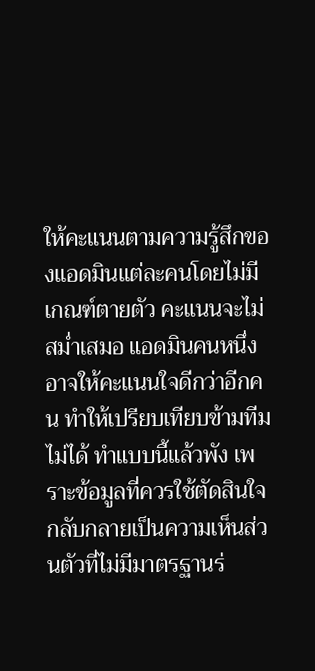ให้คะแนนตามความรู้สึกของแอดมินแต่ละคนโดยไม่มีเกณฑ์ตายตัว คะแนนจะไม่สม่ำเสมอ แอดมินคนหนึ่งอาจให้คะแนนใจดีกว่าอีกคน ทำให้เปรียบเทียบข้ามทีมไม่ได้ ทำแบบนี้แล้วพัง เพราะข้อมูลที่ควรใช้ตัดสินใจกลับกลายเป็นความเห็นส่วนตัวที่ไม่มีมาตรฐานร่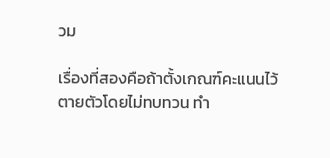วม

เรื่องที่สองคือถ้าตั้งเกณฑ์คะแนนไว้ตายตัวโดยไม่ทบทวน ทำ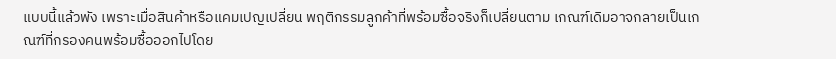แบบนี้แล้วพัง เพราะเมื่อสินค้าหรือแคมเปญเปลี่ยน พฤติกรรมลูกค้าที่พร้อมซื้อจริงก็เปลี่ยนตาม เกณฑ์เดิมอาจกลายเป็นเกณฑ์ที่กรองคนพร้อมซื้อออกไปโดย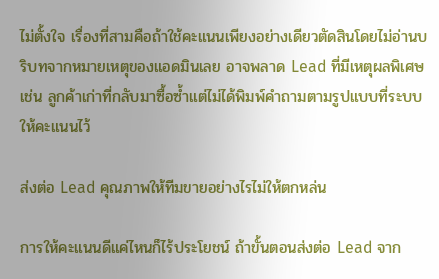ไม่ตั้งใจ เรื่องที่สามคือถ้าใช้คะแนนเพียงอย่างเดียวตัดสินโดยไม่อ่านบริบทจากหมายเหตุของแอดมินเลย อาจพลาด Lead ที่มีเหตุผลพิเศษ เช่น ลูกค้าเก่าที่กลับมาซื้อซ้ำแต่ไม่ได้พิมพ์คำถามตามรูปแบบที่ระบบให้คะแนนไว้

ส่งต่อ Lead คุณภาพให้ทีมขายอย่างไรไม่ให้ตกหล่น

การให้คะแนนดีแค่ไหนก็ไร้ประโยชน์ ถ้าขั้นตอนส่งต่อ Lead จาก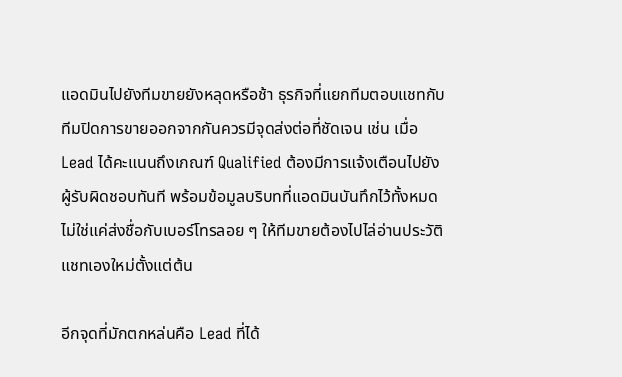แอดมินไปยังทีมขายยังหลุดหรือช้า ธุรกิจที่แยกทีมตอบแชทกับทีมปิดการขายออกจากกันควรมีจุดส่งต่อที่ชัดเจน เช่น เมื่อ Lead ได้คะแนนถึงเกณฑ์ Qualified ต้องมีการแจ้งเตือนไปยังผู้รับผิดชอบทันที พร้อมข้อมูลบริบทที่แอดมินบันทึกไว้ทั้งหมด ไม่ใช่แค่ส่งชื่อกับเบอร์โทรลอย ๆ ให้ทีมขายต้องไปไล่อ่านประวัติแชทเองใหม่ตั้งแต่ต้น

อีกจุดที่มักตกหล่นคือ Lead ที่ได้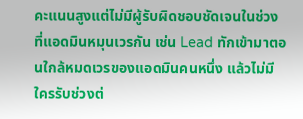คะแนนสูงแต่ไม่มีผู้รับผิดชอบชัดเจนในช่วงที่แอดมินหมุนเวรกัน เช่น Lead ทักเข้ามาตอนใกล้หมดเวรของแอดมินคนหนึ่ง แล้วไม่มีใครรับช่วงต่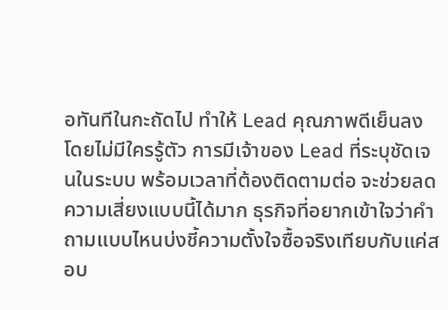อทันทีในกะถัดไป ทำให้ Lead คุณภาพดีเย็นลงโดยไม่มีใครรู้ตัว การมีเจ้าของ Lead ที่ระบุชัดเจนในระบบ พร้อมเวลาที่ต้องติดตามต่อ จะช่วยลดความเสี่ยงแบบนี้ได้มาก ธุรกิจที่อยากเข้าใจว่าคำถามแบบไหนบ่งชี้ความตั้งใจซื้อจริงเทียบกับแค่สอบ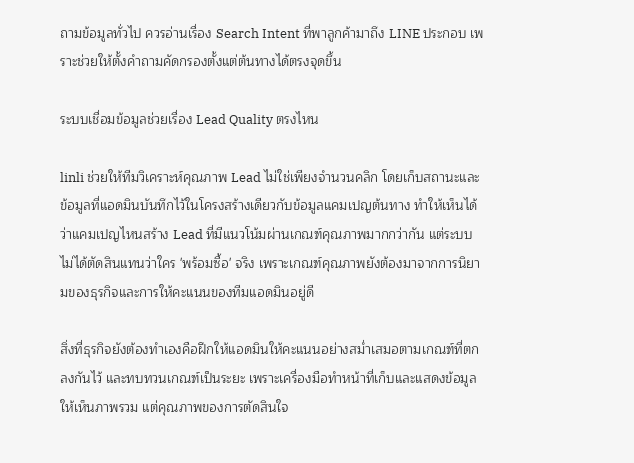ถามข้อมูลทั่วไป ควรอ่านเรื่อง Search Intent ที่พาลูกค้ามาถึง LINE ประกอบ เพราะช่วยให้ตั้งคำถามคัดกรองตั้งแต่ต้นทางได้ตรงจุดขึ้น

ระบบเชื่อมข้อมูลช่วยเรื่อง Lead Quality ตรงไหน

linli ช่วยให้ทีมวิเคราะห์คุณภาพ Lead ไม่ใช่เพียงจำนวนคลิก โดยเก็บสถานะและข้อมูลที่แอดมินบันทึกไว้ในโครงสร้างเดียวกับข้อมูลแคมเปญต้นทาง ทำให้เห็นได้ว่าแคมเปญไหนสร้าง Lead ที่มีแนวโน้มผ่านเกณฑ์คุณภาพมากกว่ากัน แต่ระบบไม่ได้ตัดสินแทนว่าใคร 'พร้อมซื้อ' จริง เพราะเกณฑ์คุณภาพยังต้องมาจากการนิยามของธุรกิจและการให้คะแนนของทีมแอดมินอยู่ดี

สิ่งที่ธุรกิจยังต้องทำเองคือฝึกให้แอดมินให้คะแนนอย่างสม่ำเสมอตามเกณฑ์ที่ตกลงกันไว้ และทบทวนเกณฑ์เป็นระยะ เพราะเครื่องมือทำหน้าที่เก็บและแสดงข้อมูลให้เห็นภาพรวม แต่คุณภาพของการตัดสินใจ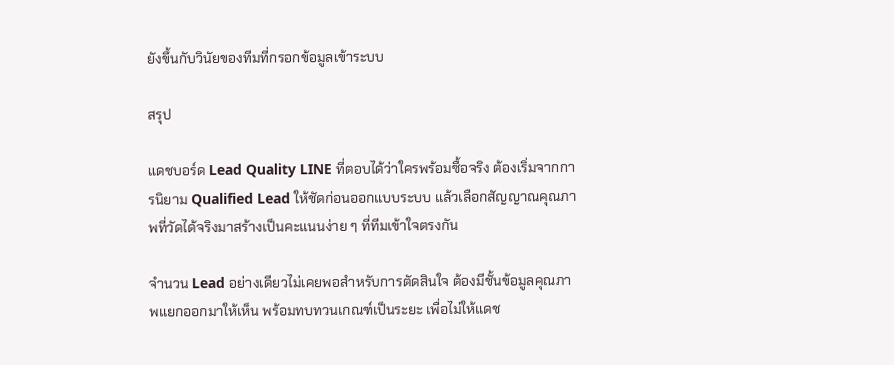ยังขึ้นกับวินัยของทีมที่กรอกข้อมูลเข้าระบบ

สรุป

แดชบอร์ด Lead Quality LINE ที่ตอบได้ว่าใครพร้อมซื้อจริง ต้องเริ่มจากการนิยาม Qualified Lead ให้ชัดก่อนออกแบบระบบ แล้วเลือกสัญญาณคุณภาพที่วัดได้จริงมาสร้างเป็นคะแนนง่าย ๆ ที่ทีมเข้าใจตรงกัน

จำนวน Lead อย่างเดียวไม่เคยพอสำหรับการตัดสินใจ ต้องมีชั้นข้อมูลคุณภาพแยกออกมาให้เห็น พร้อมทบทวนเกณฑ์เป็นระยะ เพื่อไม่ให้แดช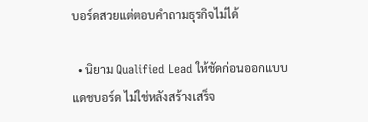บอร์ดสวยแต่ตอบคำถามธุรกิจไม่ได้

  • นิยาม Qualified Lead ให้ชัดก่อนออกแบบแดชบอร์ด ไม่ใช่หลังสร้างเสร็จ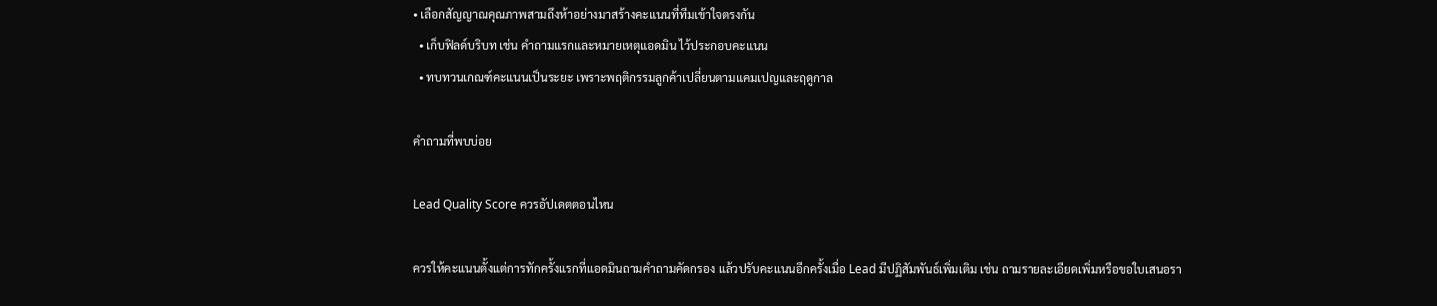• เลือกสัญญาณคุณภาพสามถึงห้าอย่างมาสร้างคะแนนที่ทีมเข้าใจตรงกัน
  • เก็บฟิลด์บริบท เช่น คำถามแรกและหมายเหตุแอดมิน ไว้ประกอบคะแนน
  • ทบทวนเกณฑ์คะแนนเป็นระยะ เพราะพฤติกรรมลูกค้าเปลี่ยนตามแคมเปญและฤดูกาล

คำถามที่พบบ่อย

Lead Quality Score ควรอัปเดตตอนไหน

ควรให้คะแนนตั้งแต่การทักครั้งแรกที่แอดมินถามคำถามคัดกรอง แล้วปรับคะแนนอีกครั้งเมื่อ Lead มีปฏิสัมพันธ์เพิ่มเติม เช่น ถามรายละเอียดเพิ่มหรือขอใบเสนอรา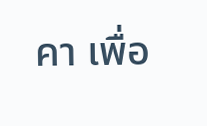คา เพื่อ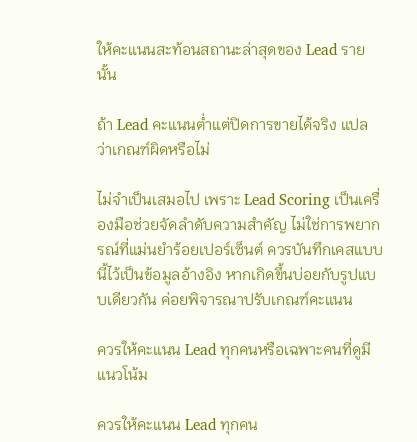ให้คะแนนสะท้อนสถานะล่าสุดของ Lead รายนั้น

ถ้า Lead คะแนนต่ำแต่ปิดการขายได้จริง แปลว่าเกณฑ์ผิดหรือไม่

ไม่จำเป็นเสมอไป เพราะ Lead Scoring เป็นเครื่องมือช่วยจัดลำดับความสำคัญ ไม่ใช่การพยากรณ์ที่แม่นยำร้อยเปอร์เซ็นต์ ควรบันทึกเคสแบบนี้ไว้เป็นข้อมูลอ้างอิง หากเกิดขึ้นบ่อยกับรูปแบบเดียวกัน ค่อยพิจารณาปรับเกณฑ์คะแนน

ควรให้คะแนน Lead ทุกคนหรือเฉพาะคนที่ดูมีแนวโน้ม

ควรให้คะแนน Lead ทุกคน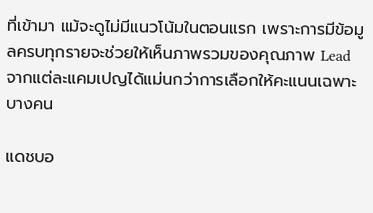ที่เข้ามา แม้จะดูไม่มีแนวโน้มในตอนแรก เพราะการมีข้อมูลครบทุกรายจะช่วยให้เห็นภาพรวมของคุณภาพ Lead จากแต่ละแคมเปญได้แม่นกว่าการเลือกให้คะแนนเฉพาะบางคน

แดชบอ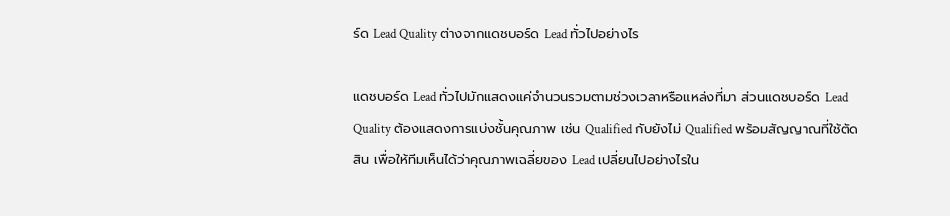ร์ด Lead Quality ต่างจากแดชบอร์ด Lead ทั่วไปอย่างไร

แดชบอร์ด Lead ทั่วไปมักแสดงแค่จำนวนรวมตามช่วงเวลาหรือแหล่งที่มา ส่วนแดชบอร์ด Lead Quality ต้องแสดงการแบ่งชั้นคุณภาพ เช่น Qualified กับยังไม่ Qualified พร้อมสัญญาณที่ใช้ตัดสิน เพื่อให้ทีมเห็นได้ว่าคุณภาพเฉลี่ยของ Lead เปลี่ยนไปอย่างไรใน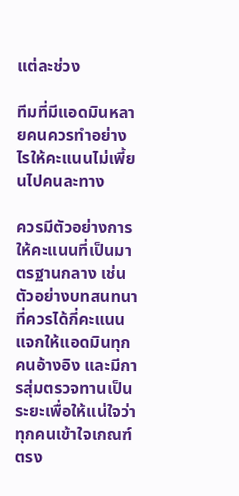แต่ละช่วง

ทีมที่มีแอดมินหลายคนควรทำอย่างไรให้คะแนนไม่เพี้ยนไปคนละทาง

ควรมีตัวอย่างการให้คะแนนที่เป็นมาตรฐานกลาง เช่น ตัวอย่างบทสนทนาที่ควรได้กี่คะแนน แจกให้แอดมินทุกคนอ้างอิง และมีการสุ่มตรวจทานเป็นระยะเพื่อให้แน่ใจว่าทุกคนเข้าใจเกณฑ์ตรง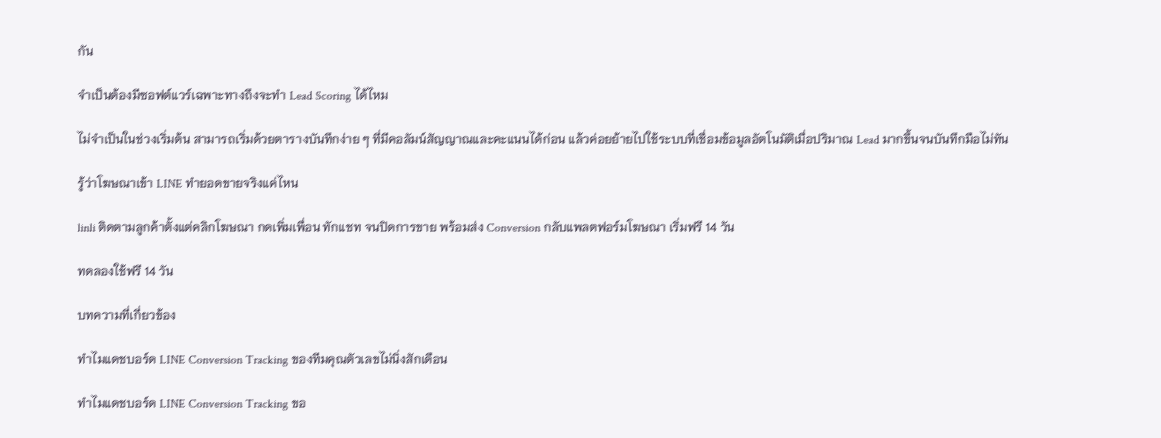กัน

จำเป็นต้องมีซอฟต์แวร์เฉพาะทางถึงจะทำ Lead Scoring ได้ไหม

ไม่จำเป็นในช่วงเริ่มต้น สามารถเริ่มด้วยตารางบันทึกง่าย ๆ ที่มีคอลัมน์สัญญาณและคะแนนได้ก่อน แล้วค่อยย้ายไปใช้ระบบที่เชื่อมข้อมูลอัตโนมัติเมื่อปริมาณ Lead มากขึ้นจนบันทึกมือไม่ทัน

รู้ว่าโฆษณาเข้า LINE ทำยอดขายจริงแค่ไหน

linli ติดตามลูกค้าตั้งแต่คลิกโฆษณา กดเพิ่มเพื่อน ทักแชท จนปิดการขาย พร้อมส่ง Conversion กลับแพลตฟอร์มโฆษณา เริ่มฟรี 14 วัน

ทดลองใช้ฟรี 14 วัน

บทความที่เกี่ยวข้อง

ทำไมแดชบอร์ด LINE Conversion Tracking ของทีมคุณตัวเลขไม่นิ่งสักเดือน

ทำไมแดชบอร์ด LINE Conversion Tracking ขอ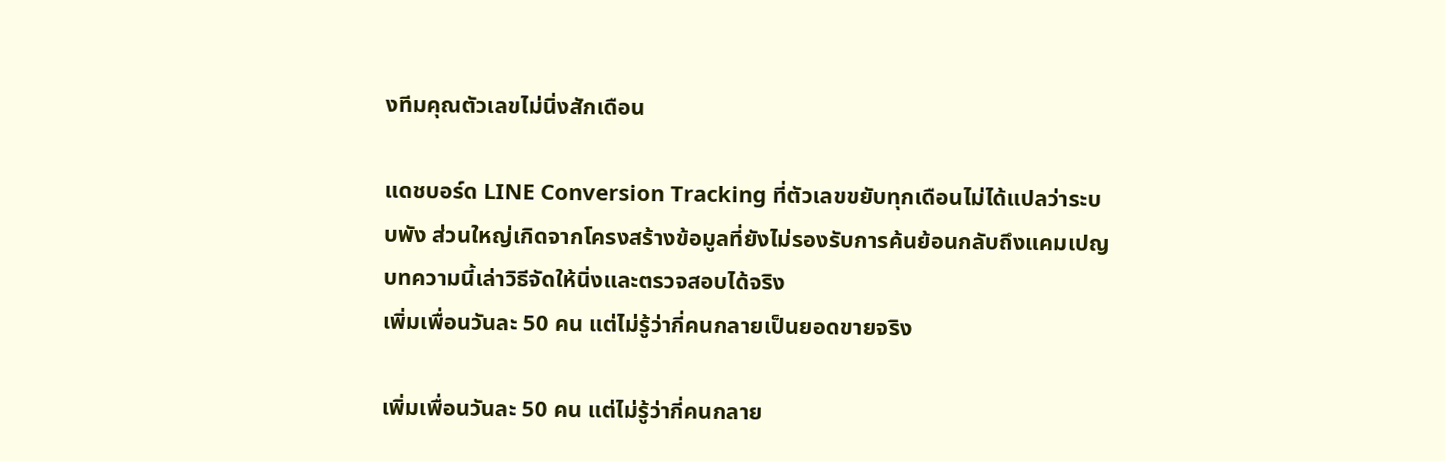งทีมคุณตัวเลขไม่นิ่งสักเดือน

แดชบอร์ด LINE Conversion Tracking ที่ตัวเลขขยับทุกเดือนไม่ได้แปลว่าระบบพัง ส่วนใหญ่เกิดจากโครงสร้างข้อมูลที่ยังไม่รองรับการค้นย้อนกลับถึงแคมเปญ บทความนี้เล่าวิธีจัดให้นิ่งและตรวจสอบได้จริง
เพิ่มเพื่อนวันละ 50 คน แต่ไม่รู้ว่ากี่คนกลายเป็นยอดขายจริง

เพิ่มเพื่อนวันละ 50 คน แต่ไม่รู้ว่ากี่คนกลาย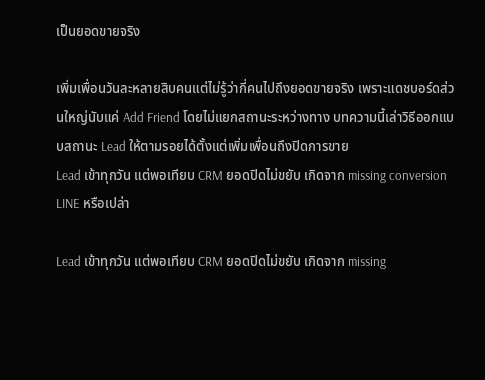เป็นยอดขายจริง

เพิ่มเพื่อนวันละหลายสิบคนแต่ไม่รู้ว่ากี่คนไปถึงยอดขายจริง เพราะแดชบอร์ดส่วนใหญ่นับแค่ Add Friend โดยไม่แยกสถานะระหว่างทาง บทความนี้เล่าวิธีออกแบบสถานะ Lead ให้ตามรอยได้ตั้งแต่เพิ่มเพื่อนถึงปิดการขาย
Lead เข้าทุกวัน แต่พอเทียบ CRM ยอดปิดไม่ขยับ เกิดจาก missing conversion LINE หรือเปล่า

Lead เข้าทุกวัน แต่พอเทียบ CRM ยอดปิดไม่ขยับ เกิดจาก missing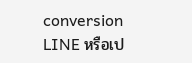conversion LINE หรือเป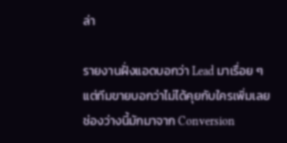ล่า

รายงานฝั่งแอดบอกว่า Lead มาเรื่อย ๆ แต่ทีมขายบอกว่าไม่ได้คุยกับใครเพิ่มเลย ช่องว่างนี้มักมาจาก Conversion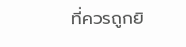ที่ควรถูกยิ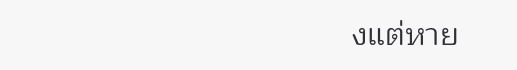งแต่หาย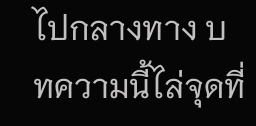ไปกลางทาง บทความนี้ไล่จุดที่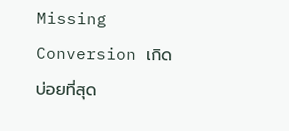Missing Conversion เกิดบ่อยที่สุด